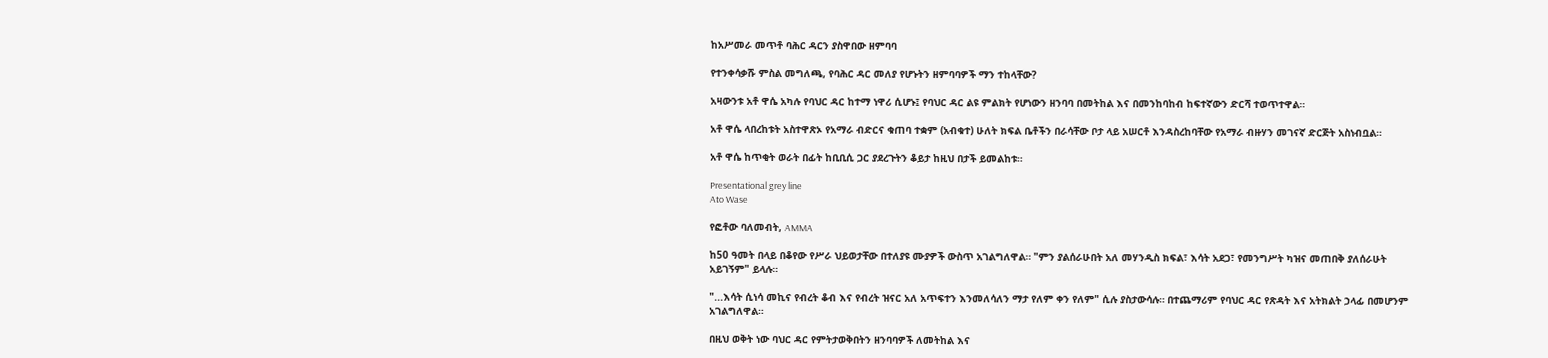ከአሥመራ መጥቶ ባሕር ዳርን ያስዋበው ዘምባባ

የተንቀሳቃሹ ምስል መግለጫ, የባሕር ዳር መለያ የሆኑትን ዘምባባዎች ማን ተከላቸው?

አዛውንቱ አቶ ዋሴ አካሉ የባህር ዳር ከተማ ነዋሪ ሲሆኑ፤ የባህር ዳር ልዩ ምልክት የሆነውን ዘንባባ በመትከል እና በመንከባከብ ከፍተኛውን ድርሻ ተወጥተዋል።

አቶ ዋሴ ላበረከቱት አስተዋጽኦ የአማራ ብድርና ቁጠባ ተቋም (አብቁተ) ሁለት ክፍል ቤቶችን በራሳቸው ቦታ ላይ አሠርቶ እንዳስረከባቸው የአማራ ብዙሃን መገናኛ ድርጅት አስነብቧል።

አቶ ዋሴ ከጥቂት ወራት በፊት ከቢቢሲ ጋር ያደረጉትን ቆይታ ከዚህ በታች ይመልከቱ።

Presentational grey line
Ato Wase

የፎቶው ባለመብት, AMMA

ከ50 ዓመት በላይ በቆየው የሥራ ህይወታቸው በተለያዩ ሙያዎች ውስጥ አገልግለዋል። "ምን ያልሰራሁበት አለ መሃንዲስ ክፍል፣ እሳት አደጋ፣ የመንግሥት ካዝና መጠበቅ ያለሰራሁት አይገኝም" ይላሉ።

"...እሳት ሲነሳ መኪና የብረት ቆብ እና የብረት ዝናር አለ አጥፍተን እንመለሳለን ማታ የለም ቀን የለም" ሲሉ ያስታውሳሉ። በተጨማሪም የባህር ዳር የጽዳት እና አትክልት ኃላፊ በመሆንም አገልግለዋል።

በዚህ ወቅት ነው ባህር ዳር የምትታወቅበትን ዘንባባዎች ለመትከል እና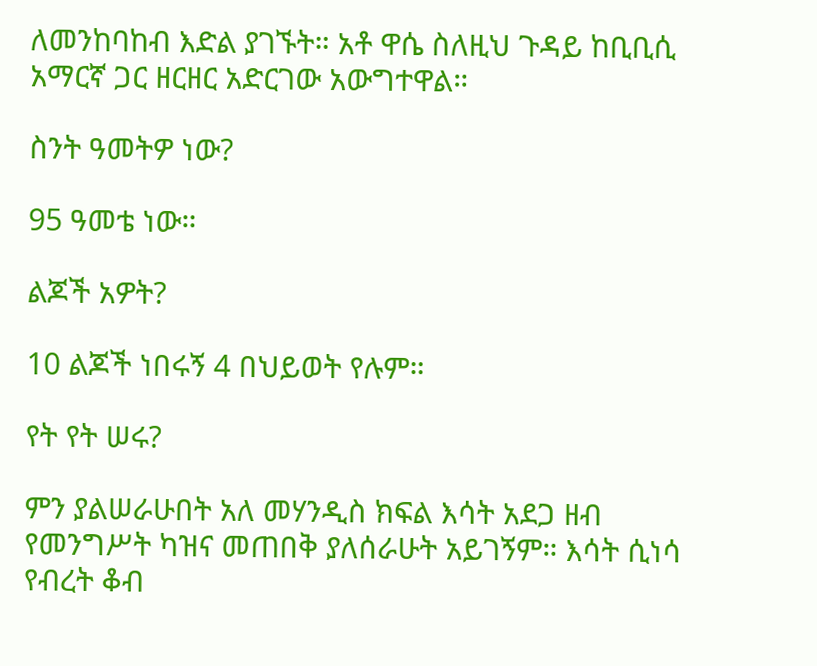ለመንከባከብ እድል ያገኙት። አቶ ዋሴ ስለዚህ ጉዳይ ከቢቢሲ አማርኛ ጋር ዘርዘር አድርገው አውግተዋል።

ስንት ዓመትዎ ነው?

95 ዓመቴ ነው።

ልጆች አዎት?

10 ልጆች ነበሩኝ 4 በህይወት የሉም።

የት የት ሠሩ?

ምን ያልሠራሁበት አለ መሃንዲስ ክፍል እሳት አደጋ ዘብ የመንግሥት ካዝና መጠበቅ ያለሰራሁት አይገኝም። እሳት ሲነሳ የብረት ቆብ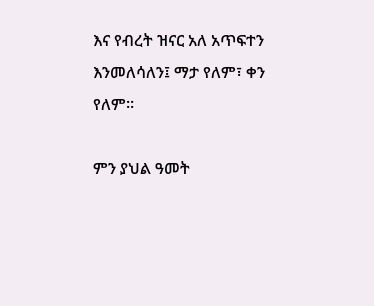እና የብረት ዝናር አለ አጥፍተን እንመለሳለን፤ ማታ የለም፣ ቀን የለም።

ምን ያህል ዓመት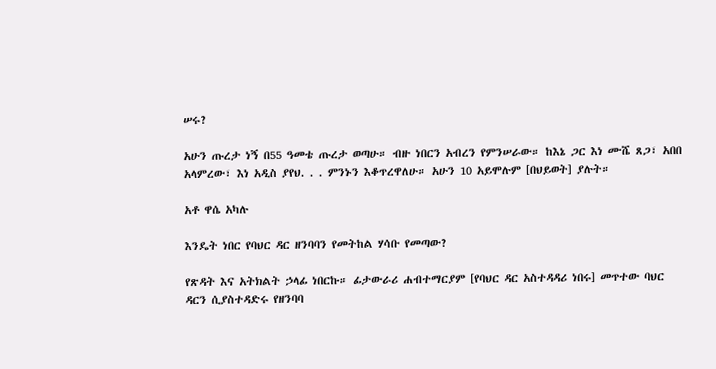ሠሩ?

አሁን ጡረታ ነኝ በ55 ዓመቴ ጡረታ ወጣሁ። ብዙ ነበርን አብረን የምንሠራው። ከእኔ ጋር እነ ሙሼ ጸጋ፣ አበበ አላምረው፣ እነ አዲስ ያየህ. . . ምንኑን እቆጥረዋለሁ። አሁን 10 አይሞሉም [በህይወት] ያሉት።

አቶ ዋሴ አካሉ

እንዴት ነበር የባህር ዳር ዘንባባን የመትከል ሃሳቡ የመጣው?

የጽዳት እና አትክልት ኃላፊ ነበርኩ። ፊታውራሪ ሐብተማርያም [የባህር ዳር አስተዳዳሪ ነበሩ] መጥተው ባህር ዳርን ሲያስተዳድሩ የዘንባባ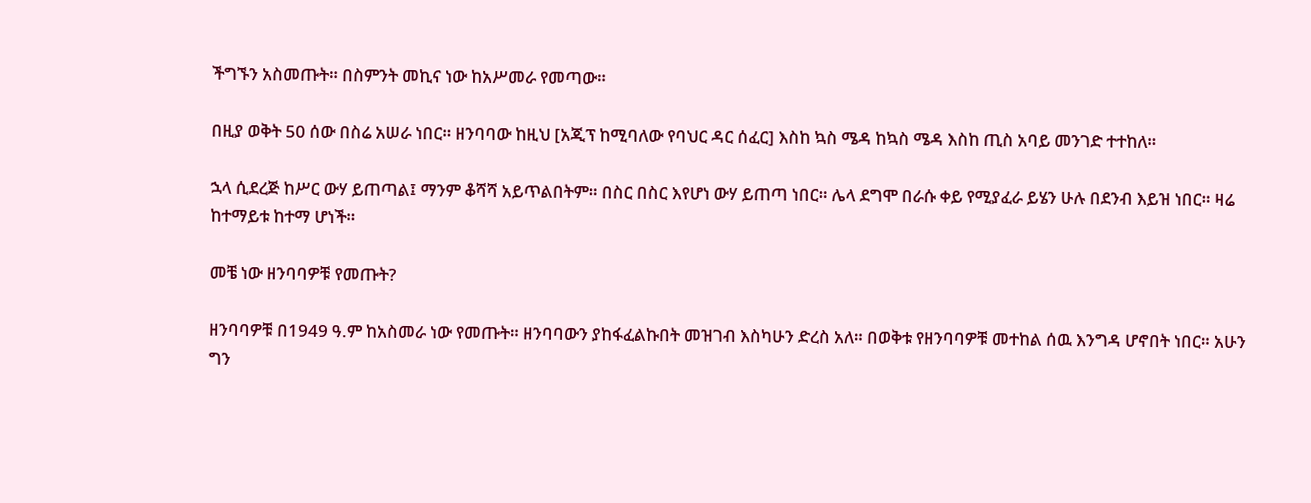ችግኙን አስመጡት። በስምንት መኪና ነው ከአሥመራ የመጣው።

በዚያ ወቅት 50 ሰው በስሬ አሠራ ነበር። ዘንባባው ከዚህ [አጂፕ ከሚባለው የባህር ዳር ሰፈር] እስከ ኳስ ሜዳ ከኳስ ሜዳ እስከ ጢስ አባይ መንገድ ተተከለ።

ኋላ ሲደረጅ ከሥር ውሃ ይጠጣል፤ ማንም ቆሻሻ አይጥልበትም። በስር በስር እየሆነ ውሃ ይጠጣ ነበር። ሌላ ደግሞ በራሱ ቀይ የሚያፈራ ይሄን ሁሉ በደንብ እይዝ ነበር። ዛሬ ከተማይቱ ከተማ ሆነች።

መቼ ነው ዘንባባዎቹ የመጡት?

ዘንባባዎቹ በ1949 ዓ.ም ከአስመራ ነው የመጡት። ዘንባባውን ያከፋፈልኩበት መዝገብ እስካሁን ድረስ አለ። በወቅቱ የዘንባባዎቹ መተከል ሰዉ እንግዳ ሆኖበት ነበር። አሁን ግን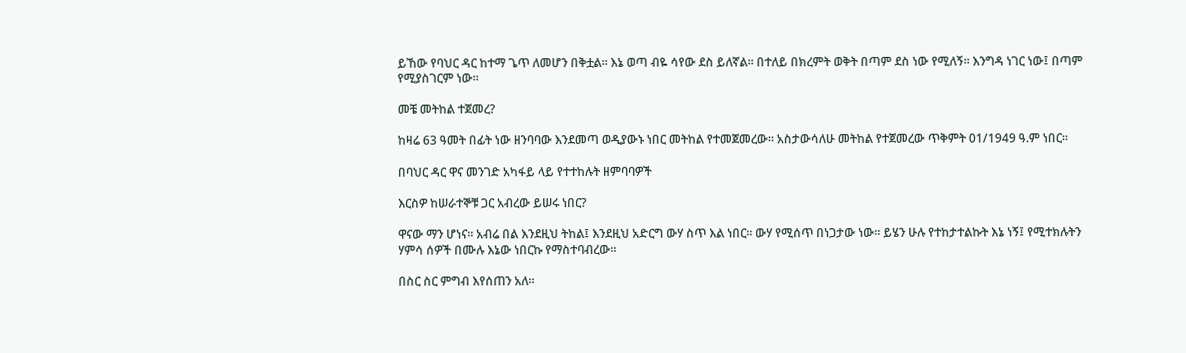ይኸው የባህር ዳር ከተማ ጌጥ ለመሆን በቅቷል። እኔ ወጣ ብዬ ሳየው ደስ ይለኛል። በተለይ በክረምት ወቅት በጣም ደስ ነው የሚለኝ። እንግዳ ነገር ነው፤ በጣም የሚያስገርም ነው።

መቼ መትከል ተጀመረ?

ከዛሬ 63 ዓመት በፊት ነው ዘንባባው እንደመጣ ወዲያውኑ ነበር መትከል የተመጀመረው። አስታውሳለሁ መትከል የተጀመረው ጥቅምት 01/1949 ዓ.ም ነበር።

በባህር ዳር ዋና መንገድ አካፋይ ላይ የተተከሉት ዘምባባዎች

እርስዎ ከሠራተኞቹ ጋር አብረው ይሠሩ ነበር?

ዋናው ማን ሆነና። አብሬ በል እንደዚህ ትከል፤ እንደዚህ አድርግ ውሃ ስጥ እል ነበር። ውሃ የሚሰጥ በነጋታው ነው። ይሄን ሁሉ የተከታተልኩት እኔ ነኝ፤ የሚተክሉትን ሃምሳ ሰዎች በሙሉ እኔው ነበርኩ የማስተባብረው።

በስር ስር ምግብ እየሰጠን አለ።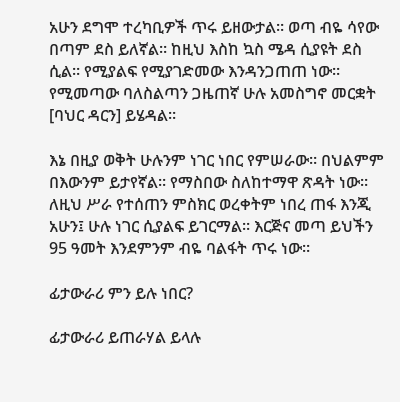አሁን ደግሞ ተረካቢዎች ጥሩ ይዘውታል። ወጣ ብዬ ሳየው በጣም ደስ ይለኛል። ከዚህ እስከ ኳስ ሜዳ ሲያዩት ደስ ሲል። የሚያልፍ የሚያገድመው እንዳንጋጠጠ ነው። የሚመጣው ባለስልጣን ጋዜጠኛ ሁሉ አመስግኖ መርቋት [ባህር ዳርን] ይሄዳል።

እኔ በዚያ ወቅት ሁሉንም ነገር ነበር የምሠራው። በህልምም በእውንም ይታየኛል። የማስበው ስለከተማዋ ጽዳት ነው። ለዚህ ሥራ የተሰጠን ምስክር ወረቀትም ነበረ ጠፋ እንጂ አሁን፤ ሁሉ ነገር ሲያልፍ ይገርማል። እርጅና መጣ ይህችን 95 ዓመት እንደምንም ብዬ ባልፋት ጥሩ ነው።

ፊታውራሪ ምን ይሉ ነበር?

ፊታውራሪ ይጠራሃል ይላሉ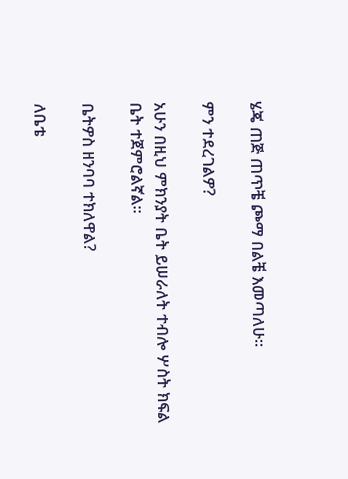ሄጄ ጠጅ ጠጥቼ ጮማ በልቼ እመጣለሁ።

ምን ተደረገልዎ?

አሁን በዚህ ምክንያት ቤት ይሠራለት ተብሎ ሦስት ክፍል ቤት ተጀምሮልኛል።

ቤትዎስ ዘንባባ ተክለዋል?

ለቤቴ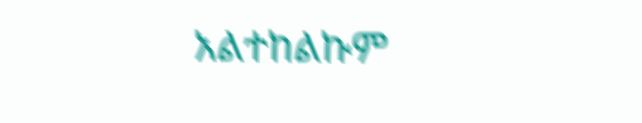አልተከልኩም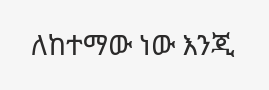ለከተማው ነው እንጂ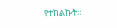የተከልኩት።